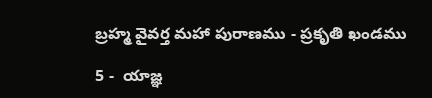బ్రహ్మ వైవర్త మహా పురాణము - ప్రకృతి ఖండము

5 -  యాజ్ఞ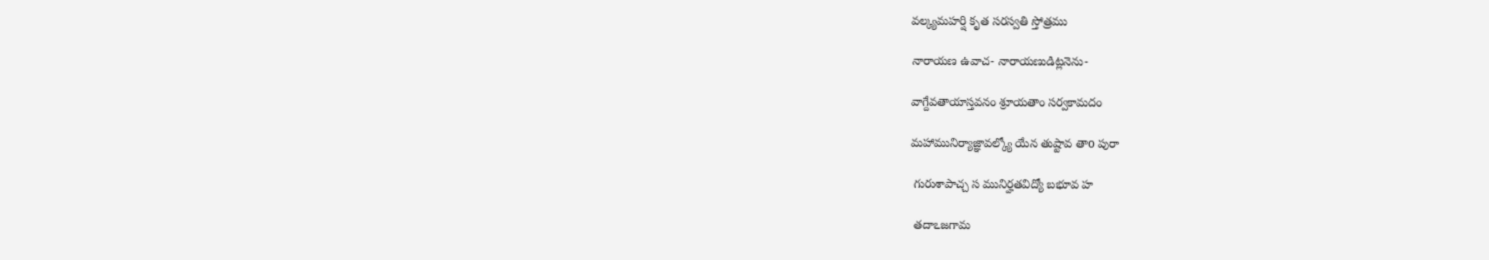వల్క్యమహర్షి కృత సరస్వతి స్తోత్రము

నారాయణ ఉవాచ- నారాయణుడిట్లనెను-

వాగ్దేవతాయాస్తవనం శ్రూయతాం సర్వకామదం

మహామునిర్యాజ్ఞావల్క్యో యేన తుష్టావ తాo పురా

 గురుశాపాచ్చ స మునిర్హతవిద్యో బభూవ హ

 తదాఽజగామ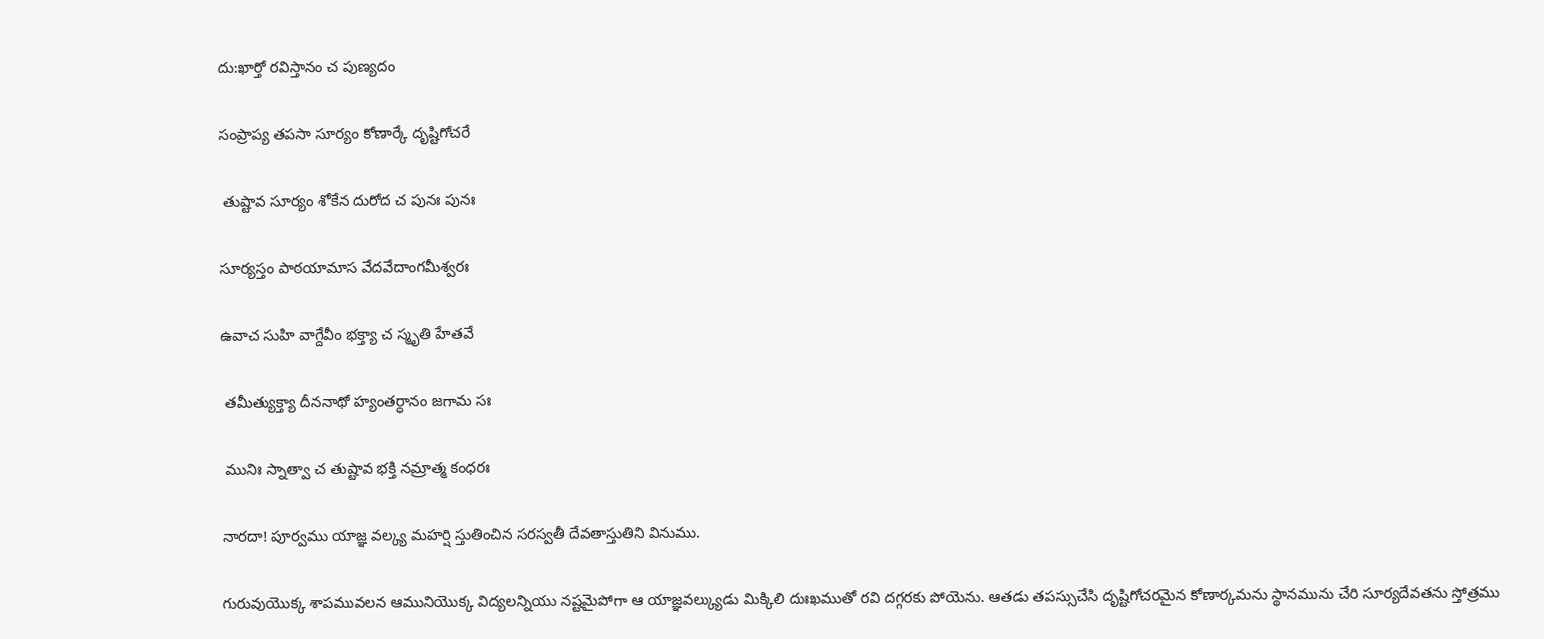దు:ఖార్తో రవిస్తానం చ పుణ్యదం

సంప్రాప్య తపసా సూర్యం కోణార్కే దృష్టిగోచరే

 తుష్టావ సూర్యం శోకేన దురోద చ పునః పునః

సూర్యస్తం పాఠయామాస వేదవేదాంగమీశ్వరః

ఉవాచ సుహి వాగ్దేవీం భక్త్యా చ స్మృతి హేతవే

 తమీత్యుక్త్యా దీననాథో హ్యంతర్ధానం జగామ సః

 మునిః స్నాత్వా చ తుష్టావ భక్తి నమ్రాత్మ కంధరః

నారదా! పూర్వము యాజ్ఞ వల్క్య మహర్షి స్తుతించిన సరస్వతీ దేవతాస్తుతిని వినుము.

గురువుయొక్క శాపమువలన ఆమునియొక్క విద్యలన్నియు నష్టమైపోగా ఆ యాజ్ఞవల్క్యుడు మిక్కిలి దుఃఖముతో రవి దగ్గరకు పోయెను. ఆతడు తపస్సుచేసి దృష్టిగోచరమైన కోణార్కమను స్థానమును చేరి సూర్యదేవతను స్తోత్రము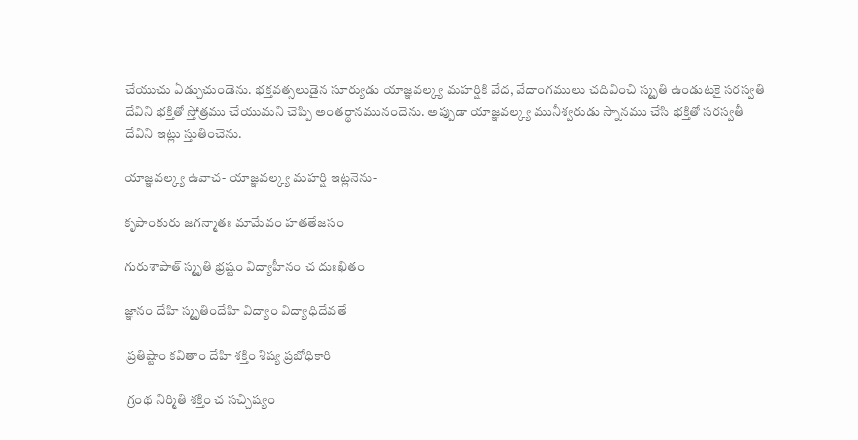చేయుచు ఏడ్చుచుండెను. భక్తవత్సలుడైన సూర్యుడు యాజ్ఞవల్క్య మహర్షికి వేద, వేదాంగములు చదివించి స్మృతి ఉండుటకై సరస్వతి దేవిని భక్తితో స్తోత్రము చేయుమని చెప్పి అంతర్థానమునందెను. అప్పుడా యాజ్ఞవల్క్య మునీశ్వరుడు స్నానము చేసి భక్తితో సరస్వతీ దేవిని ఇట్లు స్తుతించెను.

యాజ్ఞవల్క్య ఉవాచ- యాజ్ఞవల్క్య మహర్షి ఇట్లనెను-

కృపాంకురు జగన్మాతః మామేవం హతతేజసం

గురుశాపాత్ స్మృతి భ్రష్టం విద్యాహీనం చ దుఃఖితం

జ్ఞానం దేహి స్మృతిందేహి విద్యాం విద్యాధిదేవతే

 ప్రతిష్టాం కవితాం దేహి శక్తిం శిష్య ప్రబోధికారి

 గ్రంథ నిర్మితి శక్తిం చ సచ్చిష్యం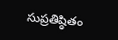సుప్రతిష్ఠితం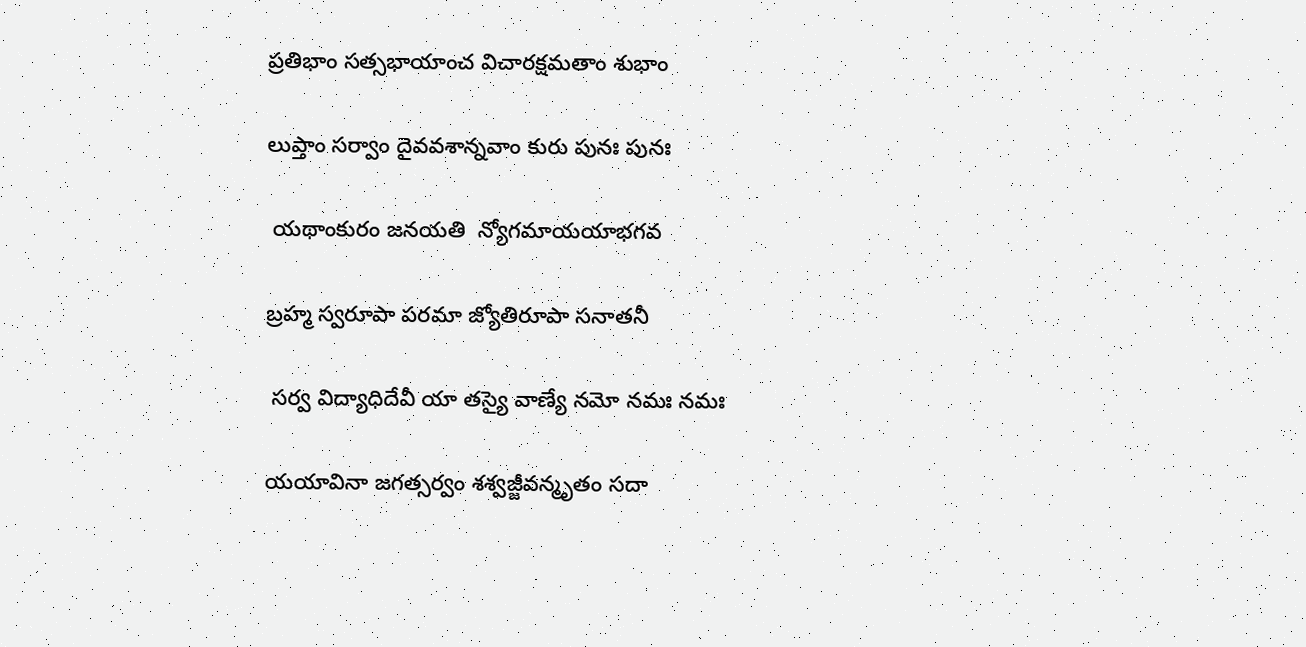ప్రతిభాం సత్సభాయాంచ విచారక్షమతాం శుభాం

లుప్తాం సర్వాం దైవవశాన్నవాం కురు పునః పునః

 యథాంకురం జనయతి  న్యోగమాయయాభగవ

బ్రహ్మ స్వరూపా పరమా జ్యోతిరూపా సనాతనీ

 సర్వ విద్యాధిదేవీ యా తస్యై వాణ్యే నమో నమః నమః

యయావినా జగత్సర్వం శశ్వజ్జీవన్మృతం సదా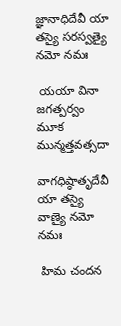జ్ఞానాధిదేవీ యా తస్యై సరస్వత్యై నమో నమః

 యయా వినా జగత్పర్వం మూక మున్మత్తవత్సదా

వాగధిష్ఠాతృదేవీ యా తస్యై వాణ్యై నమో నమః

 హిమ చందన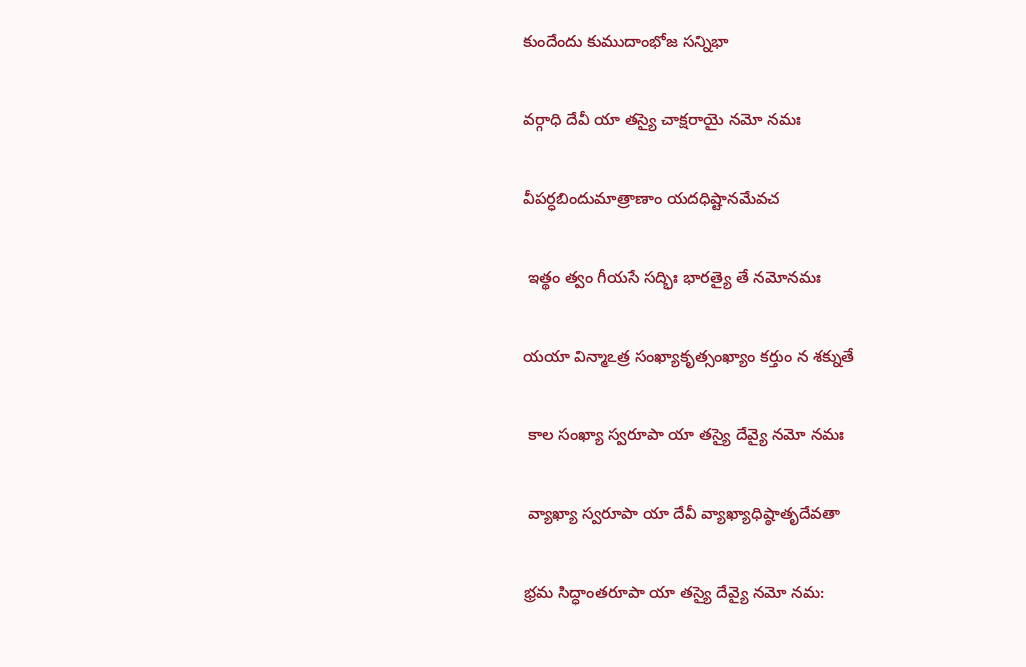కుందేందు కుముదాంభోజ సన్నిభా

వర్గాధి దేవీ యా తస్యై చాక్షరాయై నమో నమః

వీపర్ధబిందుమాత్రాణాం యదధిష్టానమేవచ

 ఇత్థం త్వం గీయసే సద్భిః భారత్యై తే నమోనమః

యయా విన్మాఽత్ర సంఖ్యాకృత్సంఖ్యాం కర్తుం న శక్నుతే

 కాల సంఖ్యా స్వరూపా యా తస్యై దేవ్యై నమో నమః

 వ్యాఖ్యా స్వరూపా యా దేవీ వ్యాఖ్యాధిష్ఠాతృదేవతా

భ్రమ సిద్ధాంతరూపా యా తస్యై దేవ్యై నమో నమ: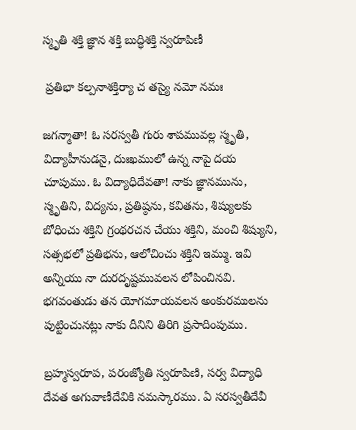స్మృతి శక్తి జ్ఞాన శక్తి బుద్ధిశక్తి స్వరూపిణీ

 ప్రతిభా కల్పనాశక్తిర్యా చ తస్యై నమో నమః

జగన్మాతా! ఓ సరస్వతీ గురు శాపమువల్ల స్మృతి, విద్యాహీనుడనై, దుఃఖములో ఉన్న నాపై దయ చూపుము. ఓ విద్యాధిదేవతా! నాకు జ్ఞానమును, స్మృతిని, విద్యను, ప్రతిష్ఠను, కవితను, శిష్యులకు బోధించు శక్తిని గ్రంథరచన చేయు శక్తిని, మంచి శిష్యుని, సత్సభలో ప్రతిభను, ఆలోచించు శక్తిని ఇమ్ము. ఇవి అన్నియు నా దురదృష్టమువలన లోపించినవి. భగవంతుడు తన యోగమాయవలన అంకురములను పుట్టించునట్లు నాకు దీనిని తిరిగి ప్రసాదింపుము.

బ్రహ్మస్వరూప, పరంజ్యోతి స్వరూపిణి, సర్వ విద్యాధి దేవత అగువాణీదేవికి నమస్కారము. ఏ సరస్వతీదేవీ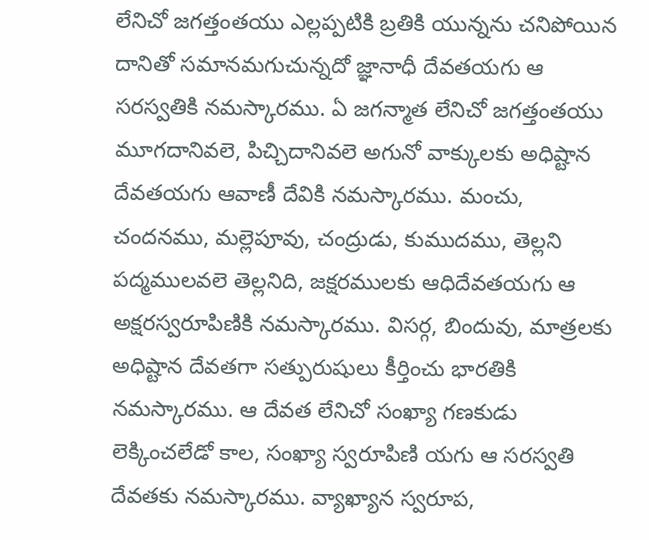లేనిచో జగత్తంతయు ఎల్లప్పటికి బ్రతికి యున్నను చనిపోయిన దానితో సమానమగుచున్నదో జ్ఞానాధీ దేవతయగు ఆ సరస్వతికి నమస్కారము. ఏ జగన్మాత లేనిచో జగత్తంతయు మూగదానివలె, పిచ్చిదానివలె అగునో వాక్కులకు అధిష్టాన దేవతయగు ఆవాణీ దేవికి నమస్కారము. మంచు, చందనము, మల్లెపూవు, చంద్రుడు, కుముదము, తెల్లని పద్మములవలె తెల్లనిది, జక్షరములకు ఆధిదేవతయగు ఆ అక్షరస్వరూపిణికి నమస్కారము. విసర్గ, బిందువు, మాత్రలకు అధిష్టాన దేవతగా సత్పురుషులు కీర్తించు భారతికి నమస్కారము. ఆ దేవత లేనిచో సంఖ్యా గణకుడు లెక్కించలేడో కాల, సంఖ్యా స్వరూపిణి యగు ఆ సరస్వతి దేవతకు నమస్కారము. వ్యాఖ్యాన స్వరూప,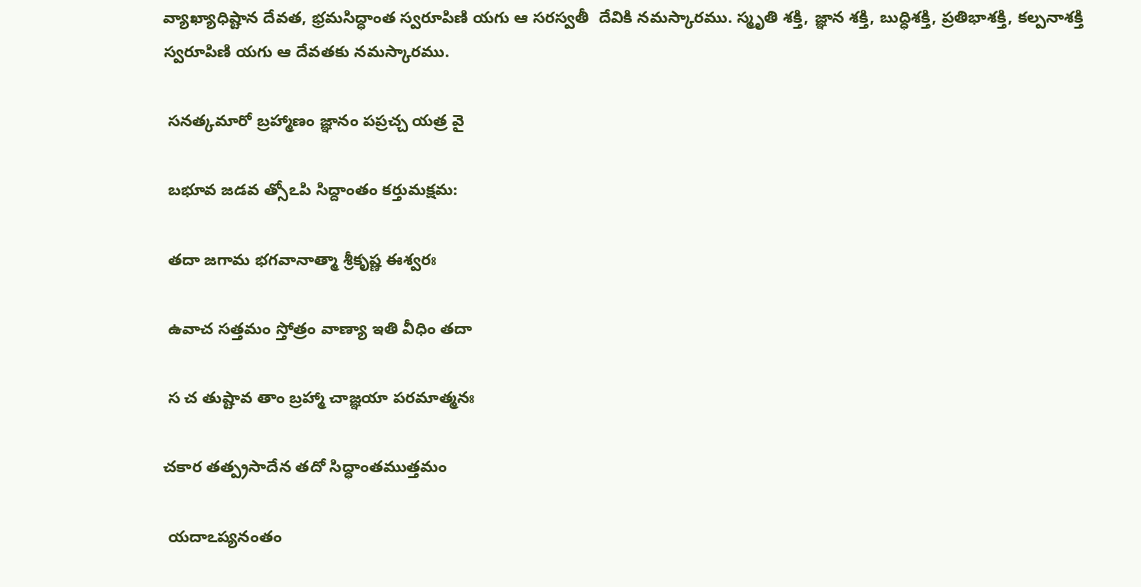వ్యాఖ్యాధిష్టాన దేవత, భ్రమసిద్ధాంత స్వరూపిణి యగు ఆ సరస్వతీ  దేవికి నమస్కారము. స్మృతి శక్తి, జ్ఞాన శక్తి, బుద్ధిశక్తి, ప్రతిభాశక్తి, కల్పనాశక్తి స్వరూపిణి యగు ఆ దేవతకు నమస్కారము.

 సనత్కమారో బ్రహ్మాణం జ్ఞానం పప్రచ్చ యత్ర వై

 బభూవ జడవ త్సోఽపి సిద్దాంతం కర్తుమక్షమ:

 తదా జగామ భగవానాత్మా శ్రీకృష్ణ ఈశ్వరః

 ఉవాచ సత్తమం స్తోత్రం వాణ్యా ఇతి వీధిం తదా

 స చ తుష్టావ తాం బ్రహ్మా చాజ్ఞయా పరమాత్మనః

చకార తత్ప్రసాదేన తదో సిద్ధాంతముత్తమం

 యదాఽప్యనంతం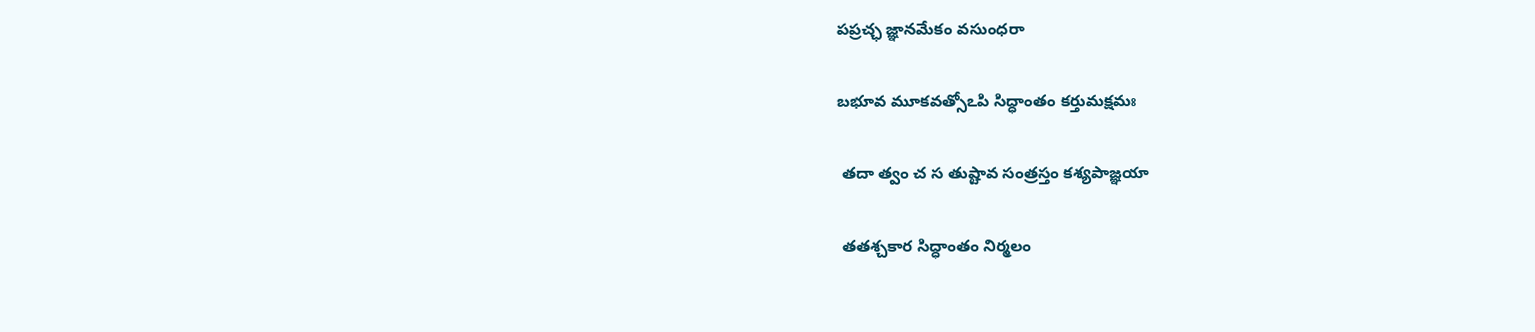పప్రచ్ఛ జ్ఞానమేకం వసుంధరా

బభూవ మూకవత్సోఽపి సిద్ధాంతం కర్తుమక్షమః

 తదా త్వం చ స తుష్టావ సంత్రస్తం కశ్యపాజ్ఞయా

 తతశ్చకార సిద్ధాంతం నిర్మలం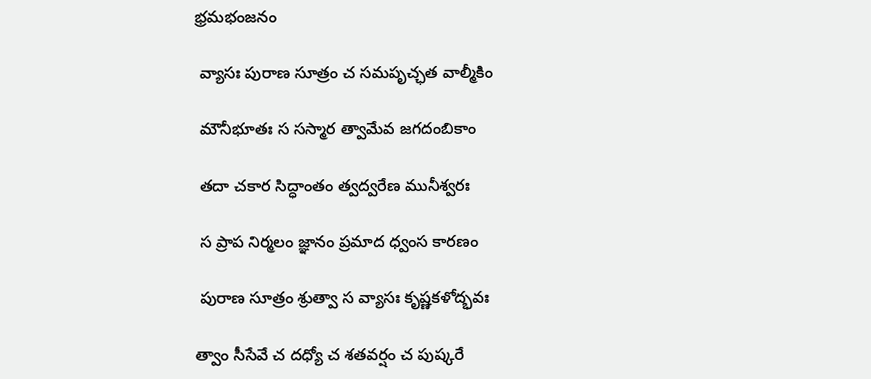భ్రమభంజనం

 వ్యాసః పురాణ సూత్రం చ సమపృచ్ఛత వాల్మీకిం

 మౌనీభూతః స సస్మార త్వామేవ జగదంబికాం

 తదా చకార సిద్ధాంతం త్వద్వరేణ మునీశ్వరః

 స ప్రాప నిర్మలం జ్ఞానం ప్రమాద ధ్వంస కారణం

 పురాణ సూత్రం శ్రుత్వా స వ్యాసః కృష్ణకళోద్భవః

త్వాం సీసేవే చ దధ్యో చ శతవర్షం చ పుష్కరే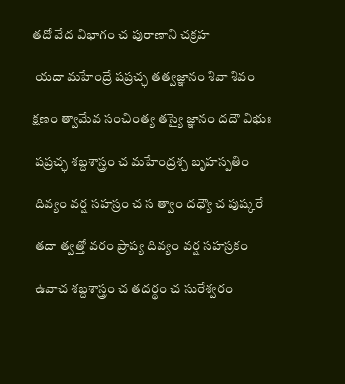తదో వేద విభాగం చ పురాణాని చక్రహ

 యదా మహేంద్రే పప్రచ్ఛ తత్వజ్ఞానం శివా శివం

క్షణం త్వామేవ సంచింత్య తస్యై జ్ఞానం దదౌ విభుః

 పప్రచ్ఛ శబ్దశాస్త్రం చ మహేంద్రశ్చ బృహస్పతిం

 దివ్యం వర్ష సహస్రం చ స త్వాం దధ్యౌ చ పుష్కరే

 తదా త్వత్తో వరం ప్రాప్య దివ్యం వర్ష సహస్రకం

 ఉవాచ శబ్దశాస్త్రం చ తదర్థం చ సురేశ్వరం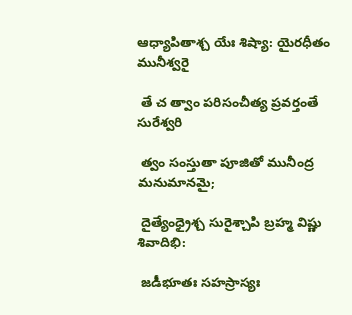ఆధ్యాపితాశ్చ యేః శిష్యా: యైరధీతం మునీశ్వరై

 తే చ త్వాం పరిసంచీత్య ప్రవర్తంతే సురేశ్వరి

 త్వం సంస్తుతా పూజితో మునీంద్ర మనుమానమై;

 దైత్యేంధ్రైశ్చ సురైశ్చాపి బ్రహ్మ విష్ణు శివాదిభి:

 జడీభూతః సహస్రాస్యః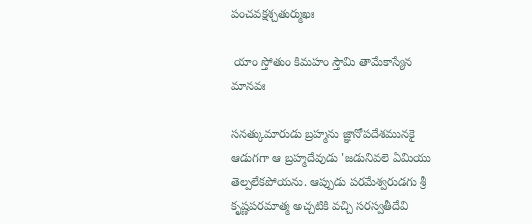పంచవక్షశ్చతుర్ముఖః

 యాం స్తోతుం కిమహం స్తౌమి తామేకాస్యేన మానవః

సనత్కుమారుడు బ్రహ్మను జ్ఞానోపదేశమునకై ఆడుగగా ఆ బ్రహ్మదేవుడు 'జడునివలె ఏమియు తెల్పలేకపోయను. ఆప్పుడు పరమేశ్వరుడగు శ్రీ కృష్ణపరమాత్మ అచ్చటికి వచ్చి సరస్వతీదేవి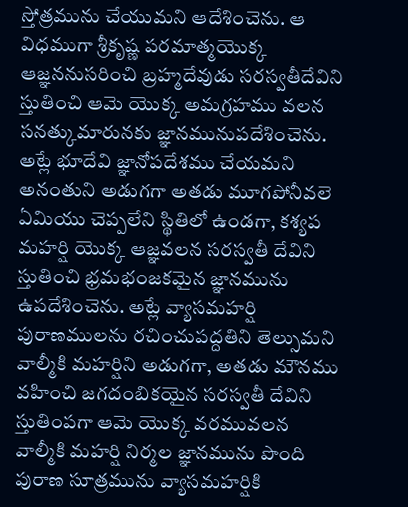స్తోత్రమును చేయుమని ఆదేశించెను. ఆ విధముగా శ్రీకృష్ణ పరమాత్మయొక్క ఆజ్ఞననుసరించి బ్రహ్మదేవుడు సరస్వతీదేవిని స్తుతించి ఆమె యొక్క అమగ్రహము వలన సనత్కుమారునకు జ్ఞానమునుపదేశించెను. అట్లే భూదేవి జ్ఞానోపదేశము చేయమని అనంతుని అడుగగా అతడు మూగపోనీవలె ఏమియు చెప్పలేని స్థితిలో ఉండగా, కశ్యప మహర్షి యొక్క ఆజ్ఞవలన సరస్వతీ దేవిని స్తుతించి భ్రమభంజకమైన జ్ఞానమును ఉపదేశించెను. అట్లే వ్యాసమహర్షి పురాణములను రచించుపద్దతిని తెల్సుమని వాల్మీకి మహర్షిని అడుగగా, అతడు మౌనము వహించి జగదంబికయైన సరస్వతీ దేవిని స్తుతింపగా ఆమె యొక్క వరమువలన వాల్మీకి మహర్షి నిర్మల జ్ఞానమును పొంది పురాణ సూత్రమును వ్యాసమహర్షికి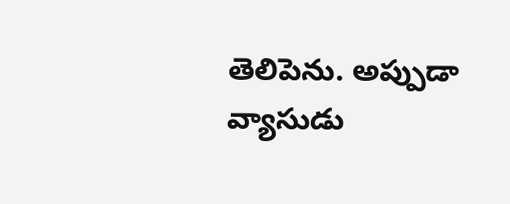తెలిపెను. అప్పుడా వ్యాసుడు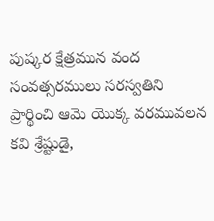పుష్కర క్షేత్రమున వంద సంవత్సరములు సరస్వతిని ప్రార్థించి ఆమె యొక్క వరమువలన కవి శ్రేష్టుడై,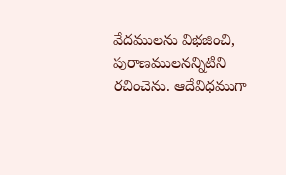వేదములను విభజించి, పురాణములనన్నిటిని రచించెను. ఆదేవిధముగా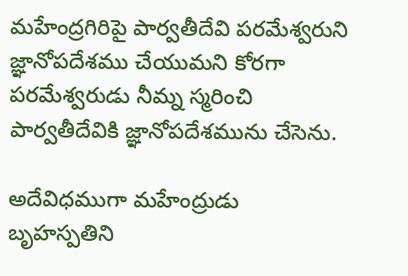మహేంద్రగిరిపై పార్వతీదేవి పరమేశ్వరుని జ్ఞానోపదేశము చేయుమని కోరగా పరమేశ్వరుడు నీమ్న స్మరించి పార్వతీదేవికి జ్ఞానోపదేశమును చేసెను.

అదేవిధముగా మహేంద్రుడు బృహస్పతిని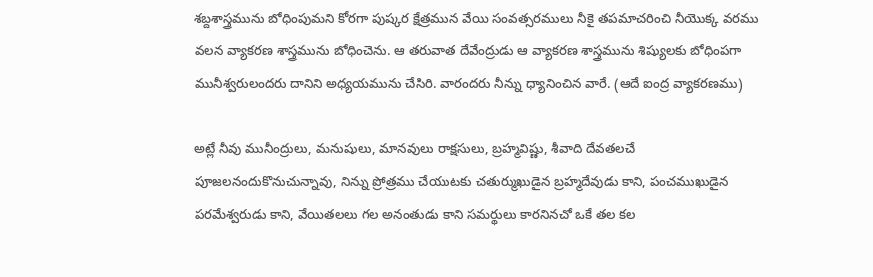శబ్దశాస్త్రమును బోధింపుమని కోరగా పుష్కర క్షేత్రమున వేయి సంవత్సరములు నీకై తపమాచరించి నీయొక్క వరము వలన వ్యాకరణ శాస్త్రమును బోధించెను. ఆ తరువాత దేవేంద్రుడు ఆ వ్యాకరణ శాస్త్రమును శిష్యులకు బోధింపగా మునీశ్వరులందరు దానిని అధ్యయమును చేసిరి. వారందరు నీన్ను ధ్యానించిన వారే. (ఆదే ఐంద్ర వ్యాకరణము)

అట్లే నీవు మునీంద్రులు, మనుషులు, మానవులు రాక్షసులు, బ్రహ్మవిష్ణు, శీవాది దేవతలచే పూజలనందుకొనుచున్నావు, నిన్ను ప్రోత్రము చేయుటకు చతుర్ముఖుడైన బ్రహ్మదేవుడు కాని, పంచముఖుడైన పరమేశ్వరుడు కాని, వేయితలలు గల అనంతుడు కాని సమర్థులు కారనినచో ఒకే తల కల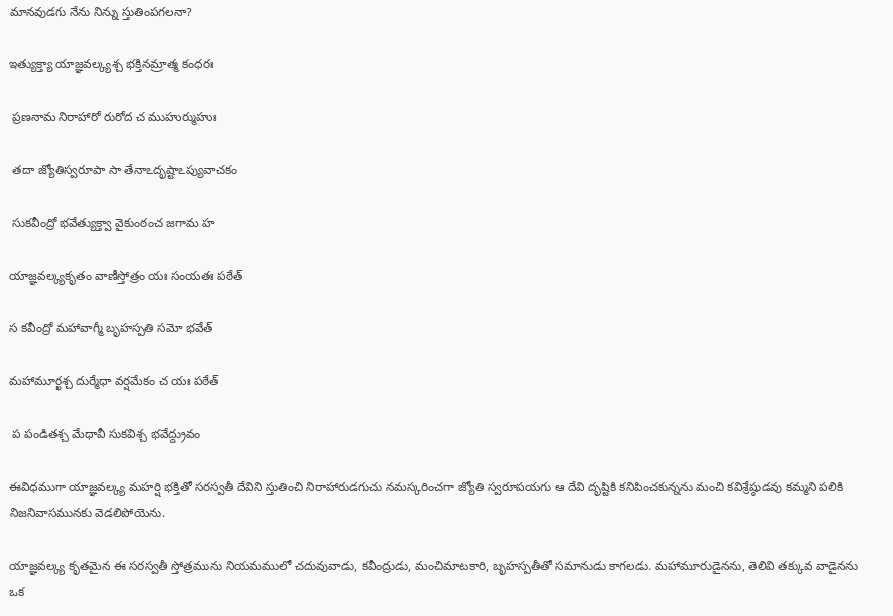మానవుడగు నేను నిన్ను స్తుతింపగలనా?

ఇత్యుక్త్యా యాజ్ఞవల్క్యశ్చ భక్తినమ్రాత్మ కంధరః

 ప్రణనామ నిరాహారో రురోద చ ముహుర్ముహుః

 తదా జ్యోతిస్వరూపా సా తేనాఽదృష్టాఽప్యువాచకం

 సుకవీంద్రో భవేత్యుక్త్వా వైకుంఠంచ జగామ హ

యాజ్ఞవల్క్యకృతం వాణీస్తోత్రం యః సంయతః పఠేత్

స కవీంద్రో మహావాగ్మీ బృహస్పతి సమో భవేత్

మహామూర్ఖశ్చ దుర్మేధా వర్షమేకం చ యః పఠేత్

 ప పండితశ్చ మేధావీ సుకవిశ్చ భవేద్ద్రువం

ఈవిధముగా యాజ్ఞవల్క్య మహర్షి భక్తితో సరస్వతీ దేవిని స్తుతించి నిరాహారుడగుచు నమస్కరించగా జ్యోతి స్వరూపయగు ఆ దేవి దృష్టికి కనిపించకున్నను మంచి కవిశ్రేష్ఠుడవు కమ్మని పలికి నిజనివాసమునకు వెడలిపోయెను.

యాజ్ఞవల్క్య కృతమైన ఈ సరస్వతీ స్తోత్రమును నియమములో చదువువాడు, కవీంద్రుడు, మంచిమాటకారి, బృహస్పతీతో సమానుడు కాగలడు. మహామూరుడైనను, తెలివి తక్కువ వాడైనను ఒక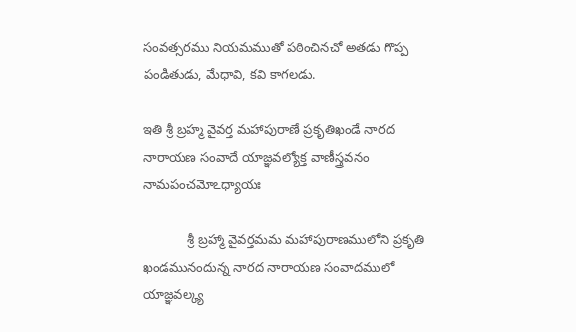సంవత్సరము నియమముతో పఠించినచో అతడు గొప్ప పండితుడు, మేధావి, కవి కాగలడు.

ఇతి శ్రీ బ్రహ్మ వైవర్త మహాపురాణే ప్రకృతిఖండే నారద నారాయణ సంవాదే యాజ్ఞవల్యోక్త వాణీస్త్రవనం నామపంచమోఽధ్యాయః

            శ్రీ బ్రహ్మా వైవర్తమమ మహాపురాణములోని ప్రకృతి ఖండమునందున్న నారద నారాయణ సంవాదములో యాజ్ఞవల్క్య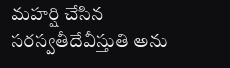మహర్షి చేసిన సరస్వతీదేవీస్తుతి అను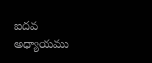ఐదవ అధ్యాయము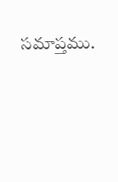సమాప్తము.